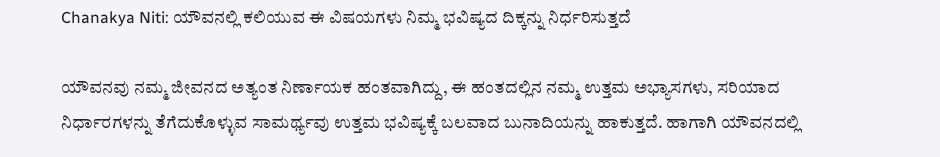Chanakya Niti: ಯೌವನಲ್ಲಿ ಕಲಿಯುವ ಈ ವಿಷಯಗಳು ನಿಮ್ಮ ಭವಿಷ್ಯದ ದಿಕ್ಕನ್ನು ನಿರ್ಧರಿಸುತ್ತದೆ

ಯೌವನವು ನಮ್ಮ ಜೀವನದ ಅತ್ಯಂತ ನಿರ್ಣಾಯಕ ಹಂತವಾಗಿದ್ದು, ಈ ಹಂತದಲ್ಲಿನ ನಮ್ಮ ಉತ್ತಮ ಅಭ್ಯಾಸಗಳು, ಸರಿಯಾದ ನಿರ್ಧಾರಗಳನ್ನು ತೆಗೆದುಕೊಳ್ಳುವ ಸಾಮರ್ಥ್ಯವು ಉತ್ತಮ ಭವಿಷ್ಯಕ್ಕೆ ಬಲವಾದ ಬುನಾದಿಯನ್ನು ಹಾಕುತ್ತದೆ. ಹಾಗಾಗಿ ಯೌವನದಲ್ಲಿ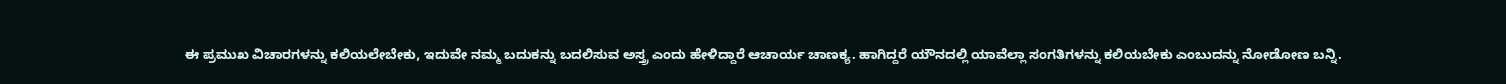ಈ ಪ್ರಮುಖ ವಿಚಾರಗಳನ್ನು ಕಲಿಯಲೇಬೇಕು, ಇದುವೇ ನಮ್ಮ ಬದುಕನ್ನು ಬದಲಿಸುವ ಅಸ್ತ್ರ ಎಂದು ಹೇಳಿದ್ದಾರೆ ಆಚಾರ್ಯ ಚಾಣಕ್ಯ. ಹಾಗಿದ್ದರೆ ಯೌನದಲ್ಲಿ ಯಾವೆಲ್ಲಾ ಸಂಗತಿಗಳನ್ನು ಕಲಿಯಬೇಕು ಎಂಬುದನ್ನು ನೋಡೋಣ ಬನ್ನಿ.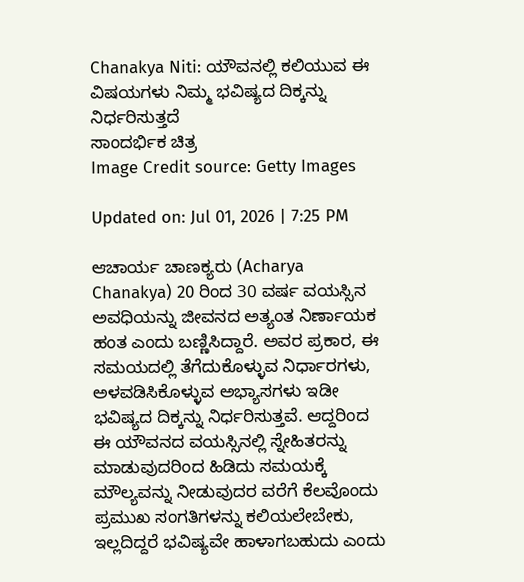Chanakya Niti: ಯೌವನಲ್ಲಿ ಕಲಿಯುವ ಈ ವಿಷಯಗಳು ನಿಮ್ಮ ಭವಿಷ್ಯದ ದಿಕ್ಕನ್ನು ನಿರ್ಧರಿಸುತ್ತದೆ
ಸಾಂದರ್ಭಿಕ ಚಿತ್ರ
Image Credit source: Getty Images

Updated on: Jul 01, 2026 | 7:25 PM

ಆಚಾರ್ಯ ಚಾಣಕ್ಯರು (Acharya Chanakya) 20 ರಿಂದ 30 ವರ್ಷ ವಯಸ್ಸಿನ ಅವಧಿಯನ್ನು ಜೀವನದ ಅತ್ಯಂತ ನಿರ್ಣಾಯಕ ಹಂತ ಎಂದು ಬಣ್ಣಿಸಿದ್ದಾರೆ. ಅವರ ಪ್ರಕಾರ, ಈ ಸಮಯದಲ್ಲಿ ತೆಗೆದುಕೊಳ್ಳುವ ನಿರ್ಧಾರಗಳು, ಅಳವಡಿಸಿಕೊಳ್ಳುವ ಅಭ್ಯಾಸಗಳು ಇಡೀ ಭವಿಷ್ಯದ ದಿಕ್ಕನ್ನು ನಿರ್ಧರಿಸುತ್ತವೆ. ಆದ್ದರಿಂದ ಈ ಯೌವನದ ವಯಸ್ಸಿನಲ್ಲಿ ಸ್ನೇಹಿತರನ್ನು ಮಾಡುವುದರಿಂದ ಹಿಡಿದು ಸಮಯಕ್ಕೆ ಮೌಲ್ಯವನ್ನು ನೀಡುವುದರ ವರೆಗೆ ಕೆಲವೊಂದು ಪ್ರಮುಖ ಸಂಗತಿಗಳನ್ನು ಕಲಿಯಲೇಬೇಕು, ಇಲ್ಲದಿದ್ದರೆ ಭವಿಷ್ಯವೇ ಹಾಳಾಗಬಹುದು ಎಂದು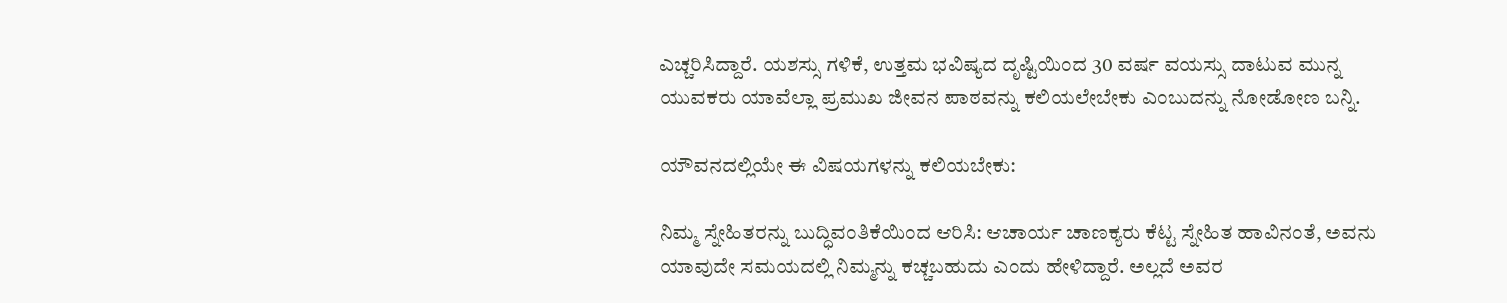ಎಚ್ಚರಿಸಿದ್ದಾರೆ. ಯಶಸ್ಸು ಗಳಿಕೆ, ಉತ್ತಮ ಭವಿಷ್ಯದ ದೃಷ್ಟಿಯಿಂದ 30 ವರ್ಷ ವಯಸ್ಸು ದಾಟುವ ಮುನ್ನ ಯುವಕರು ಯಾವೆಲ್ಲಾ ಪ್ರಮುಖ ಜೀವನ ಪಾಠವನ್ನು ಕಲಿಯಲೇಬೇಕು ಎಂಬುದನ್ನು ನೋಡೋಣ ಬನ್ನಿ.

ಯೌವನದಲ್ಲಿಯೇ ಈ ವಿಷಯಗಳನ್ನು ಕಲಿಯಬೇಕು:

ನಿಮ್ಮ ಸ್ನೇಹಿತರನ್ನು ಬುದ್ಧಿವಂತಿಕೆಯಿಂದ ಆರಿಸಿ: ಆಚಾರ್ಯ ಚಾಣಕ್ಯರು ಕೆಟ್ಟ ಸ್ನೇಹಿತ ಹಾವಿನಂತೆ, ಅವನು ಯಾವುದೇ ಸಮಯದಲ್ಲಿ ನಿಮ್ಮನ್ನು ಕಚ್ಚಬಹುದು ಎಂದು ಹೇಳಿದ್ದಾರೆ. ಅಲ್ಲದೆ ಅವರ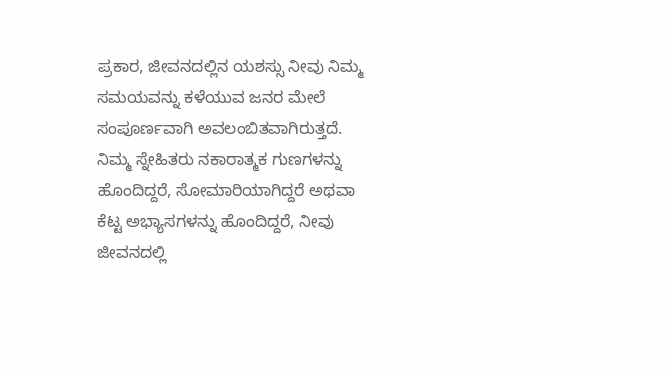ಪ್ರಕಾರ, ಜೀವನದಲ್ಲಿನ ಯಶಸ್ಸು ನೀವು ನಿಮ್ಮ ಸಮಯವನ್ನು ಕಳೆಯುವ ಜನರ ಮೇಲೆ ಸಂಪೂರ್ಣವಾಗಿ ಅವಲಂಬಿತವಾಗಿರುತ್ತದೆ. ನಿಮ್ಮ ಸ್ನೇಹಿತರು ನಕಾರಾತ್ಮಕ ಗುಣಗಳನ್ನು ಹೊಂದಿದ್ದರೆ, ಸೋಮಾರಿಯಾಗಿದ್ದರೆ ಅಥವಾ ಕೆಟ್ಟ ಅಭ್ಯಾಸಗಳನ್ನು ಹೊಂದಿದ್ದರೆ, ನೀವು ಜೀವನದಲ್ಲಿ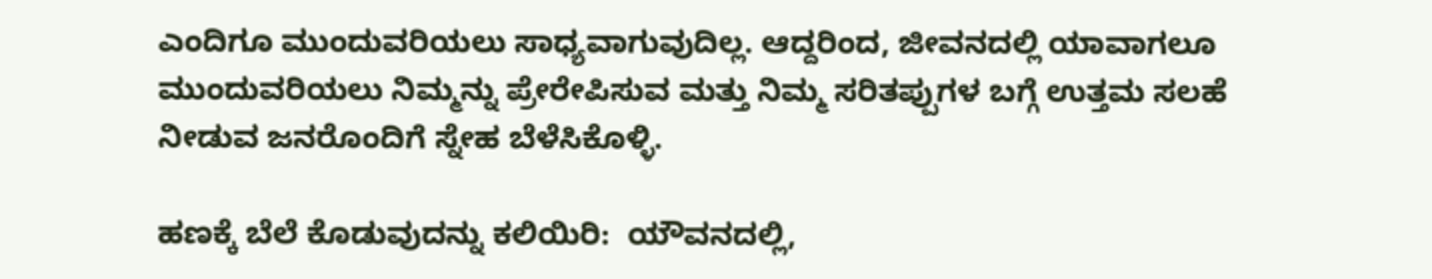ಎಂದಿಗೂ ಮುಂದುವರಿಯಲು ಸಾಧ್ಯವಾಗುವುದಿಲ್ಲ. ಆದ್ದರಿಂದ, ಜೀವನದಲ್ಲಿ ಯಾವಾಗಲೂ ಮುಂದುವರಿಯಲು ನಿಮ್ಮನ್ನು ಪ್ರೇರೇಪಿಸುವ ಮತ್ತು ನಿಮ್ಮ ಸರಿತಪ್ಪುಗಳ ಬಗ್ಗೆ ಉತ್ತಮ ಸಲಹೆ ನೀಡುವ ಜನರೊಂದಿಗೆ ಸ್ನೇಹ ಬೆಳೆಸಿಕೊಳ್ಳಿ.

ಹಣಕ್ಕೆ ಬೆಲೆ ಕೊಡುವುದನ್ನು ಕಲಿಯಿರಿ:  ಯೌವನದಲ್ಲಿ,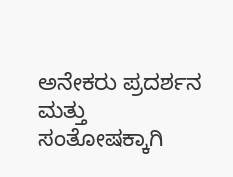ಅನೇಕರು ಪ್ರದರ್ಶನ ಮತ್ತು ಸಂತೋಷಕ್ಕಾಗಿ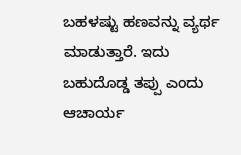ಬಹಳಷ್ಟು ಹಣವನ್ನು ವ್ಯರ್ಥ ಮಾಡುತ್ತಾರೆ. ಇದು ಬಹುದೊಡ್ಡ ತಪ್ಪು ಎಂದು ಆಚಾರ್ಯ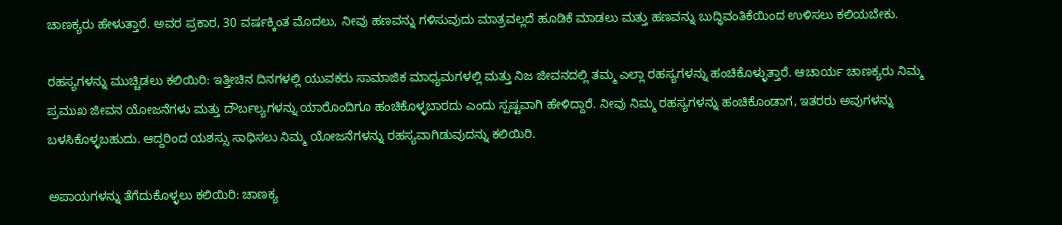ಚಾಣಕ್ಯರು ಹೇಳುತ್ತಾರೆ. ಅವರ ಪ್ರಕಾರ, 30 ವರ್ಷಕ್ಕಿಂತ ಮೊದಲು, ನೀವು ಹಣವನ್ನು ಗಳಿಸುವುದು ಮಾತ್ರವಲ್ಲದೆ ಹೂಡಿಕೆ ಮಾಡಲು ಮತ್ತು ಹಣವನ್ನು ಬುದ್ಧಿವಂತಿಕೆಯಿಂದ ಉಳಿಸಲು ಕಲಿಯಬೇಕು.

ರಹಸ್ಯಗಳನ್ನು ಮುಚ್ಚಿಡಲು ಕಲಿಯಿರಿ: ಇತ್ತೀಚಿನ ದಿನಗಳಲ್ಲಿ ಯುವಕರು ಸಾಮಾಜಿಕ ಮಾಧ್ಯಮಗಳಲ್ಲಿ ಮತ್ತು ನಿಜ ಜೀವನದಲ್ಲಿ ತಮ್ಮ ಎಲ್ಲಾ ರಹಸ್ಯಗಳನ್ನು ಹಂಚಿಕೊಳ್ಳುತ್ತಾರೆ. ಆಚಾರ್ಯ ಚಾಣಕ್ಯರು ನಿಮ್ಮ ಪ್ರಮುಖ ಜೀವನ ಯೋಜನೆಗಳು ಮತ್ತು ದೌರ್ಬಲ್ಯಗಳನ್ನು ಯಾರೊಂದಿಗೂ ಹಂಚಿಕೊಳ್ಳಬಾರದು ಎಂದು ಸ್ಪಷ್ಟವಾಗಿ ಹೇಳಿದ್ದಾರೆ. ನೀವು ನಿಮ್ಮ ರಹಸ್ಯಗಳನ್ನು ಹಂಚಿಕೊಂಡಾಗ, ಇತರರು ಅವುಗಳನ್ನು ಬಳಸಿಕೊಳ್ಳಬಹುದು. ಆದ್ದರಿಂದ ಯಶಸ್ಸು ಸಾಧಿಸಲು ನಿಮ್ಮ ಯೋಜನೆಗಳನ್ನು ರಹಸ್ಯವಾಗಿಡುವುದನ್ನು ಕಲಿಯಿರಿ.

ಅಪಾಯಗಳನ್ನು ತೆಗೆದುಕೊಳ್ಳಲು ಕಲಿಯಿರಿ: ಚಾಣಕ್ಯ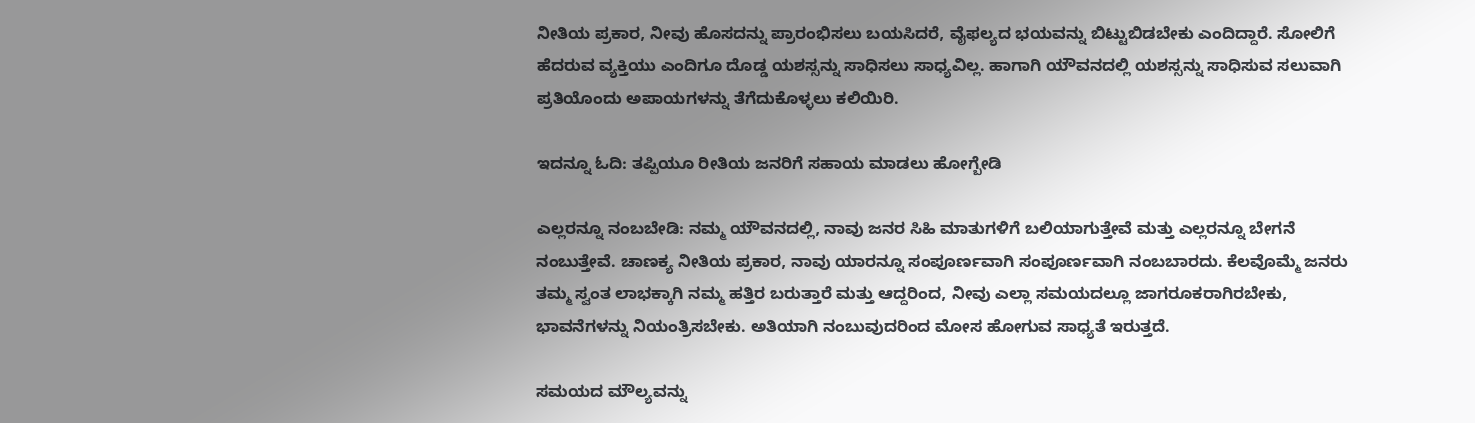ನೀತಿಯ ಪ್ರಕಾರ, ನೀವು ಹೊಸದನ್ನು ಪ್ರಾರಂಭಿಸಲು ಬಯಸಿದರೆ, ವೈಫಲ್ಯದ ಭಯವನ್ನು ಬಿಟ್ಟುಬಿಡಬೇಕು ಎಂದಿದ್ದಾರೆ. ಸೋಲಿಗೆ ಹೆದರುವ ವ್ಯಕ್ತಿಯು ಎಂದಿಗೂ ದೊಡ್ಡ ಯಶಸ್ಸನ್ನು ಸಾಧಿಸಲು ಸಾಧ್ಯವಿಲ್ಲ. ಹಾಗಾಗಿ ಯೌವನದಲ್ಲಿ ಯಶಸ್ಸನ್ನು ಸಾಧಿಸುವ ಸಲುವಾಗಿ ಪ್ರತಿಯೊಂದು ಅಪಾಯಗಳನ್ನು ತೆಗೆದುಕೊಳ್ಳಲು ಕಲಿಯಿರಿ.

ಇದನ್ನೂ ಓದಿ: ತಪ್ಪಿಯೂ ರೀತಿಯ ಜನರಿಗೆ ಸಹಾಯ ಮಾಡಲು ಹೋಗ್ಬೇಡಿ

ಎಲ್ಲರನ್ನೂ ನಂಬಬೇಡಿ: ನಮ್ಮ ಯೌವನದಲ್ಲಿ, ನಾವು ಜನರ ಸಿಹಿ ಮಾತುಗಳಿಗೆ ಬಲಿಯಾಗುತ್ತೇವೆ ಮತ್ತು ಎಲ್ಲರನ್ನೂ ಬೇಗನೆ ನಂಬುತ್ತೇವೆ. ಚಾಣಕ್ಯ ನೀತಿಯ ಪ್ರಕಾರ, ನಾವು ಯಾರನ್ನೂ ಸಂಪೂರ್ಣವಾಗಿ ಸಂಪೂರ್ಣವಾಗಿ ನಂಬಬಾರದು. ಕೆಲವೊಮ್ಮೆ ಜನರು ತಮ್ಮ ಸ್ವಂತ ಲಾಭಕ್ಕಾಗಿ ನಮ್ಮ ಹತ್ತಿರ ಬರುತ್ತಾರೆ ಮತ್ತು ಆದ್ದರಿಂದ, ನೀವು ಎಲ್ಲಾ ಸಮಯದಲ್ಲೂ ಜಾಗರೂಕರಾಗಿರಬೇಕು, ಭಾವನೆಗಳನ್ನು ನಿಯಂತ್ರಿಸಬೇಕು. ಅತಿಯಾಗಿ ನಂಬುವುದರಿಂದ ಮೋಸ ಹೋಗುವ ಸಾಧ್ಯತೆ ಇರುತ್ತದೆ.

ಸಮಯದ ಮೌಲ್ಯವನ್ನು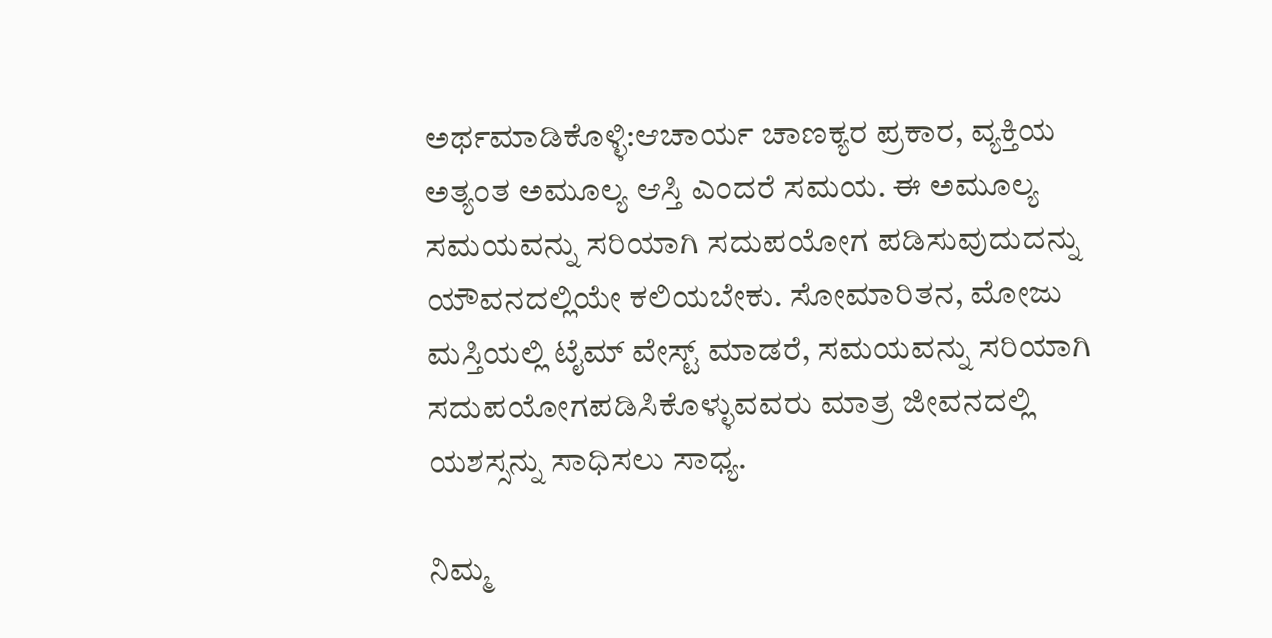ಅರ್ಥಮಾಡಿಕೊಳ್ಳಿ:ಆಚಾರ್ಯ ಚಾಣಕ್ಯರ ಪ್ರಕಾರ, ವ್ಯಕ್ತಿಯ ಅತ್ಯಂತ ಅಮೂಲ್ಯ ಆಸ್ತಿ ಎಂದರೆ ಸಮಯ. ಈ ಅಮೂಲ್ಯ ಸಮಯವನ್ನು ಸರಿಯಾಗಿ ಸದುಪಯೋಗ ಪಡಿಸುವುದುದನ್ನು ಯೌವನದಲ್ಲಿಯೇ ಕಲಿಯಬೇಕು. ಸೋಮಾರಿತನ, ಮೋಜು ಮಸ್ತಿಯಲ್ಲಿ ಟೈಮ್‌ ವೇಸ್ಟ್‌ ಮಾಡರೆ, ಸಮಯವನ್ನು ಸರಿಯಾಗಿ ಸದುಪಯೋಗಪಡಿಸಿಕೊಳ್ಳುವವರು ಮಾತ್ರ ಜೀವನದಲ್ಲಿ ಯಶಸ್ಸನ್ನು ಸಾಧಿಸಲು ಸಾಧ್ಯ.

ನಿಮ್ಮ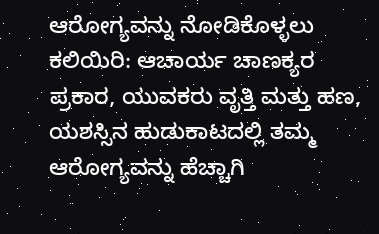ಆರೋಗ್ಯವನ್ನು ನೋಡಿಕೊಳ್ಳಲು ಕಲಿಯಿರಿ: ಆಚಾರ್ಯ ಚಾಣಕ್ಯರ ಪ್ರಕಾರ, ಯುವಕರು ವೃತ್ತಿ ಮತ್ತು ಹಣ, ಯಶಸ್ಸಿನ ಹುಡುಕಾಟದಲ್ಲಿ ತಮ್ಮ ಆರೋಗ್ಯವನ್ನು ಹೆಚ್ಚಾಗಿ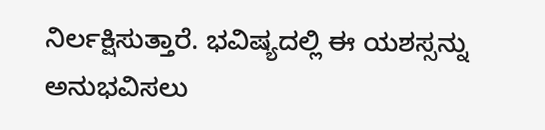ನಿರ್ಲಕ್ಷಿಸುತ್ತಾರೆ. ಭವಿಷ್ಯದಲ್ಲಿ ಈ ಯಶಸ್ಸನ್ನು ಅನುಭವಿಸಲು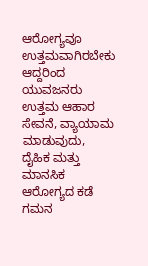ಆರೋಗ್ಯವೂ ಉತ್ತಮವಾಗಿರಬೇಕು ಆದ್ದರಿಂದ ಯುವಜನರು ಉತ್ತಮ ಆಹಾರ ಸೇವನೆ, ವ್ಯಾಯಾಮ ಮಾಡುವುದು, ದೈಹಿಕ ಮತ್ತು ಮಾನಸಿಕ ಆರೋಗ್ಯದ ಕಡೆ ಗಮನ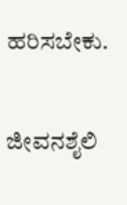ಹರಿಸಬೇಕು.

ಜೀವನಶೈಲಿ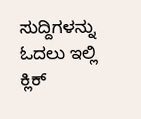ಸುದ್ದಿಗಳನ್ನು ಓದಲು ಇಲ್ಲಿ ಕ್ಲಿಕ್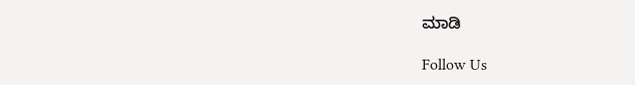ಮಾಡಿ

Follow Us